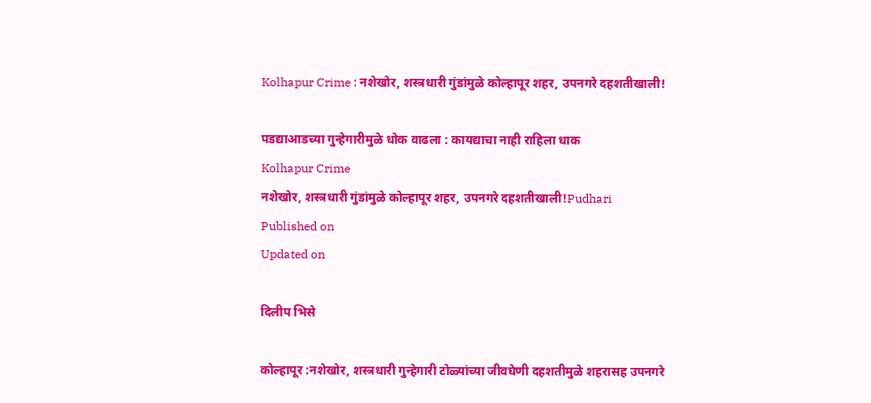Kolhapur Crime : नशेखोर, शस्त्रधारी गुंडांमुळे कोल्हापूर शहर, उपनगरे दहशतीखाली!

पडद्याआडच्या गुन्हेगारीमुळे धोक वाढला : कायद्याचा नाही राहिला धाक
Kolhapur Crime
नशेखोर, शस्त्रधारी गुंडांमुळे कोल्हापूर शहर, उपनगरे दहशतीखाली!Pudhari
Published on
Updated on

दिलीप भिसे

कोल्हापूर :नशेखोर, शस्त्रधारी गुन्हेगारी टोळ्यांच्या जीवघेणी दहशतीमुळे शहरासह उपनगरे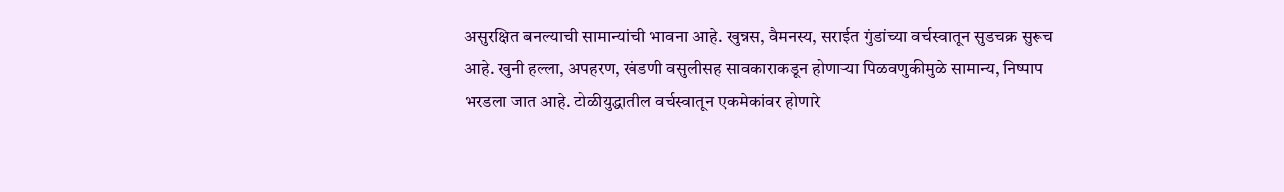असुरक्षित बनल्याची सामान्यांची भावना आहे. खुन्नस, वैमनस्य, सराईत गुंडांच्या वर्चस्वातून सुडचक्र सुरूच आहे. खुनी हल्ला, अपहरण, खंडणी वसुलीसह सावकाराकडून होणाऱ्या पिळवणुकीमुळे सामान्य, निष्पाप भरडला जात आहे. टोळीयुद्धातील वर्चस्वातून एकमेकांवर होणारे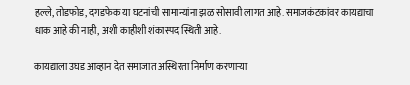हल्ले, तोडफोड, दगडफेक या घटनांची सामान्यांना झळ सोसावी लागत आहे. समाजकंटकांवर कायद्याचा धाक आहे की नाही, अशी काहीशी शंकास्पद स्थिती आहे.

कायद्याला उघड आव्हान देत समाजात अस्थिरता निर्माण करणाऱ्या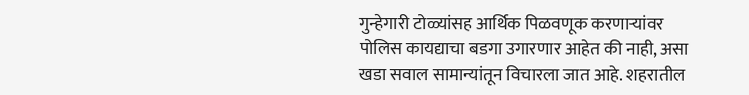गुन्हेगारी टोळ्यांसह आर्थिक पिळवणूक करणाऱ्यांवर पोलिस कायद्याचा बडगा उगारणार आहेत की नाही, असा खडा सवाल सामान्यांतून विचारला जात आहे. शहरातील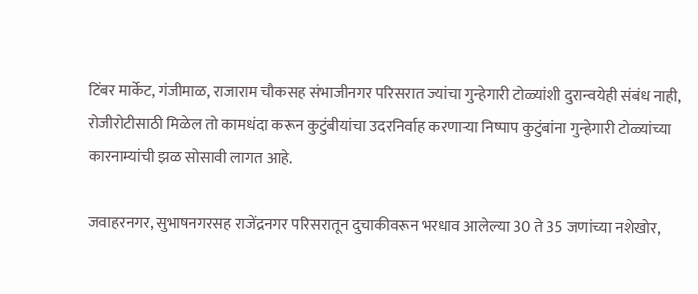टिंबर मार्केट, गंजीमाळ, राजाराम चौकसह संभाजीनगर परिसरात ज्यांचा गुन्हेगारी टोळ्यांशी दुरान्वयेही संबंध नाही, रोजीरोटीसाठी मिळेल तो कामधंदा करून कुटुंबीयांचा उदरनिर्वाह करणाऱ्या निष्पाप कुटुंबांना गुन्हेगारी टोळ्यांच्या कारनाम्यांची झळ सोसावी लागत आहे.

जवाहरनगर, सुभाषनगरसह राजेंद्रनगर परिसरातून दुचाकीवरून भरधाव आलेल्या 30 ते 35 जणांच्या नशेखोर,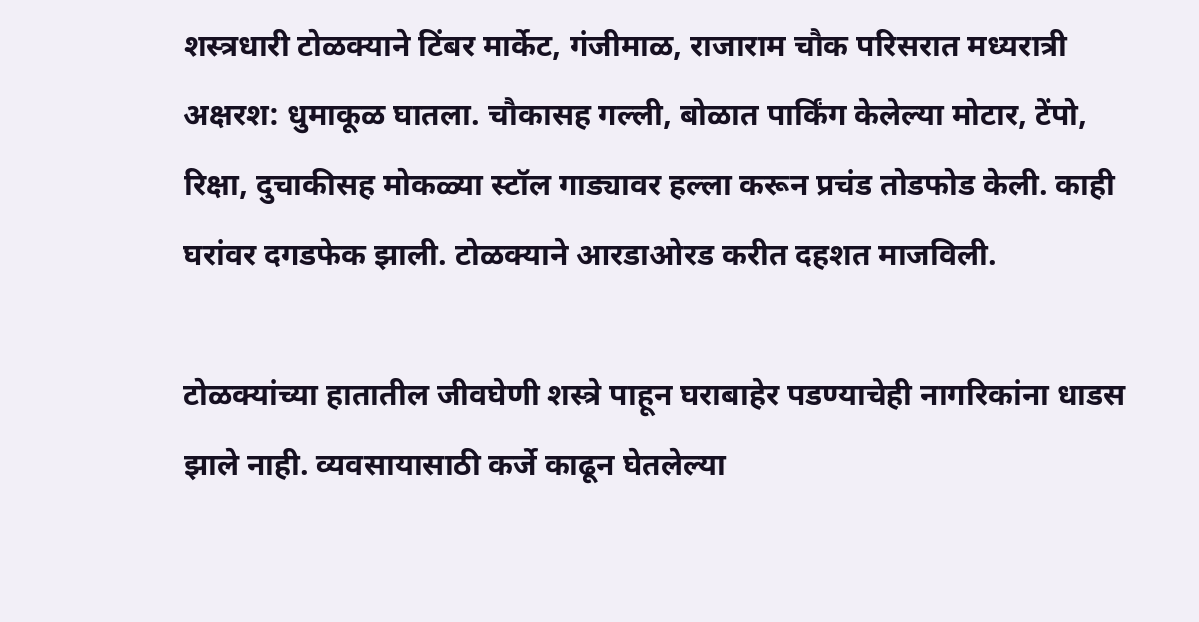शस्त्रधारी टोळक्याने टिंबर मार्केट, गंजीमाळ, राजाराम चौक परिसरात मध्यरात्री अक्षरश: धुमाकूळ घातला. चौकासह गल्ली, बोळात पार्किंग केलेल्या मोटार, टेंपो, रिक्षा, दुचाकीसह मोकळ्या स्टॉल गाड्यावर हल्ला करून प्रचंड तोडफोड केली. काही घरांवर दगडफेक झाली. टोळक्याने आरडाओरड करीत दहशत माजविली.

टोळक्यांच्या हातातील जीवघेणी शस्त्रे पाहून घराबाहेर पडण्याचेही नागरिकांना धाडस झाले नाही. व्यवसायासाठी कर्जे काढून घेतलेल्या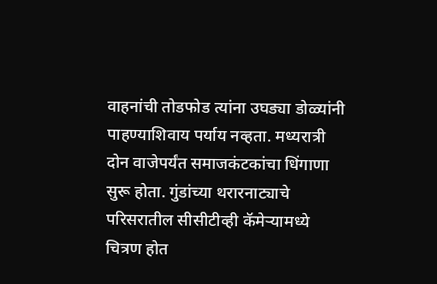वाहनांची तोडफोड त्यांना उघड्या डोळ्यांनी पाहण्याशिवाय पर्याय नव्हता. मध्यरात्री दोन वाजेपर्यंत समाजकंटकांचा धिंगाणा सुरू होता. गुंडांच्या थरारनाट्याचे परिसरातील सीसीटीव्ही कॅमेऱ्यामध्ये चित्रण होत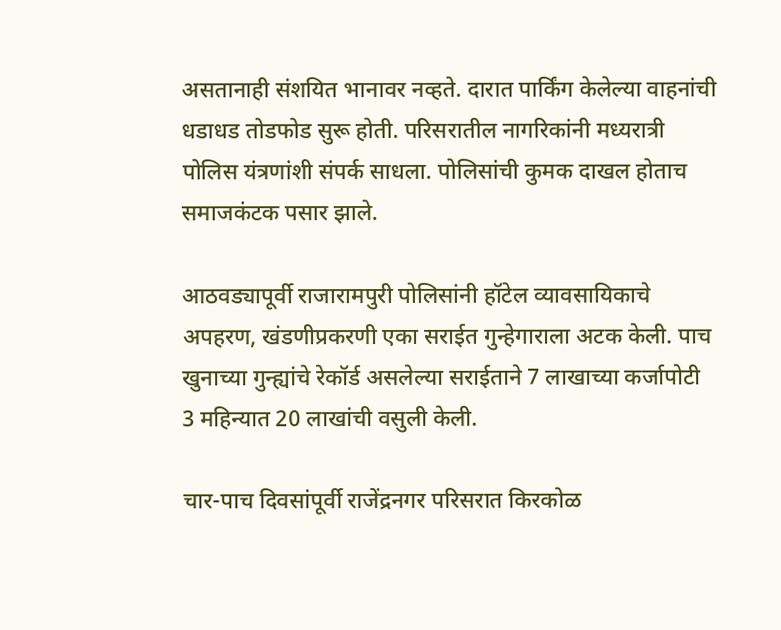असतानाही संशयित भानावर नव्हते. दारात पार्किंग केलेल्या वाहनांची धडाधड तोडफोड सुरू होती. परिसरातील नागरिकांनी मध्यरात्री पोलिस यंत्रणांशी संपर्क साधला. पोलिसांची कुमक दाखल होताच समाजकंटक पसार झाले.

आठवड्यापूर्वी राजारामपुरी पोलिसांनी हॉटेल व्यावसायिकाचे अपहरण, खंडणीप्रकरणी एका सराईत गुन्हेगाराला अटक केली. पाच खुनाच्या गुन्ह्यांचे रेकॉर्ड असलेल्या सराईताने 7 लाखाच्या कर्जापोटी 3 महिन्यात 20 लाखांची वसुली केली.

चार-पाच दिवसांपूर्वी राजेंद्रनगर परिसरात किरकोळ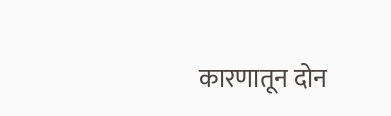कारणातून दोन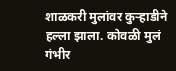शाळकरी मुलांवर कुऱ्हाडीने हल्ला झाला. कोवळी मुलं गंभीर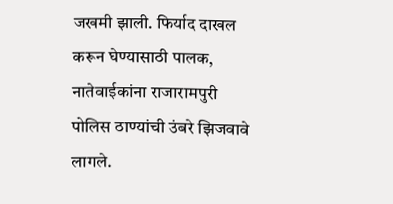जखमी झाली. फिर्याद दाखल करून घेण्यासाठी पालक, नातेवाईकांना राजारामपुरी पोलिस ठाण्यांची उंबरे झिजवावे लागले.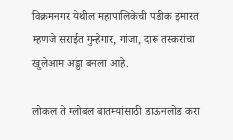विक्रमनगर येथील महापालिकेची पडीक इमारत म्हणजे सराईत गुन्हेगार, गांजा, दारू तस्करांचा खुलेआम अड्डा बनला आहे.

लोकल ते ग्लोबल बातम्यांसाठी डाऊनलोड करा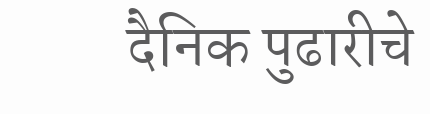दैनिक पुढारीचे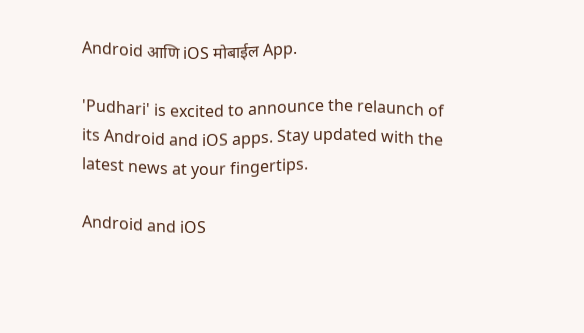Android आणि iOS मोबाईल App.

'Pudhari' is excited to announce the relaunch of its Android and iOS apps. Stay updated with the latest news at your fingertips.

Android and iOS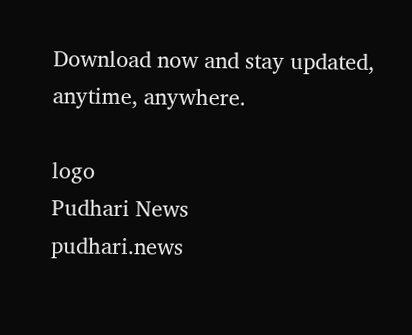Download now and stay updated, anytime, anywhere.

logo
Pudhari News
pudhari.news